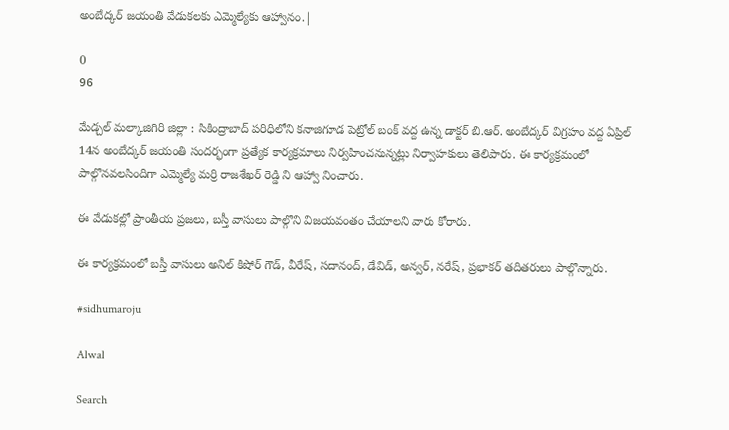అంబేద్కర్ జయంతి వేడుకలకు ఎమ్మెల్యేకు ఆహ్వానం.|

0
96

మేడ్చల్ మల్కాజిగిరి జిల్లా : సికింద్రాబాద్ పరిధిలోని కనాజిగూడ పెట్రోల్ బంక్ వద్ద ఉన్న డాక్టర్ బి.ఆర్. అంబేద్కర్ విగ్రహం వద్ద ఏప్రిల్ 14న అంబేద్కర్ జయంతి సందర్భంగా ప్రత్యేక కార్యక్రమాలు నిర్వహించనున్నట్లు నిర్వాహకులు తెలిపారు. ఈ కార్యక్రమంలో పాల్గొనవలసిందిగా ఎమ్మెల్యే మర్రి రాజశేఖర్ రెడ్డి ని ఆహ్వా నించారు.

ఈ వేడుకల్లో ప్రాంతీయ ప్రజలు, బస్తీ వాసులు పాల్గొని విజయవంతం చేయాలని వారు కోరారు.

ఈ కార్యక్రమంలో బస్తీ వాసులు అనిల్ కిషోర్ గౌడ్, వీరేష్, సదానంద్, డేవిడ్, అన్వర్, నరేష్, ప్రభాకర్ తదితరులు పాల్గొన్నారు.

#sidhumaroju

Alwal

Search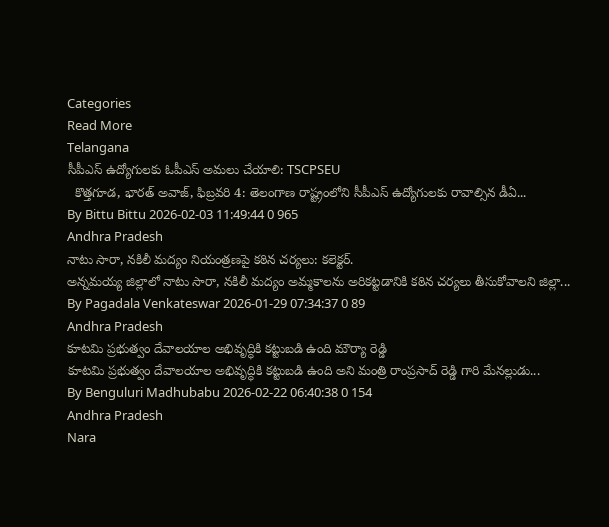Categories
Read More
Telangana
సీపీఎస్ ఉద్యోగులకు ఓపీఎస్ అమలు చేయాలి: TSCPSEU
  కొత్తగూడ, భారత్ అవాజ్, ఫిబ్రవరి 4: తెలంగాణ రాష్ట్రంలోని సీపీఎస్ ఉద్యోగులకు రావాల్సిన డీఏ...
By Bittu Bittu 2026-02-03 11:49:44 0 965
Andhra Pradesh
నాటు సారా, నకిలీ మద్యం నియంత్రణపై కఠిన చర్యలు: కలెక్టర్.
అన్నమయ్య జిల్లాలో నాటు సారా, నకిలీ మద్యం అమ్మకాలను అరికట్టడానికి కఠిన చర్యలు తీసుకోవాలని జిల్లా...
By Pagadala Venkateswar 2026-01-29 07:34:37 0 89
Andhra Pradesh
కూటమి ప్రభుత్వం దేవాలయాల అభివృద్ధికి కట్టుబడి ఉంది మౌర్యా రెడ్డి
కూటమి ప్రభుత్వం దేవాలయాల అభివృద్ధికి కట్టుబడి ఉంది అని మంత్రి రాంప్రసాద్ రెడ్డి గారి మేనల్లుడు...
By Benguluri Madhubabu 2026-02-22 06:40:38 0 154
Andhra Pradesh
Nara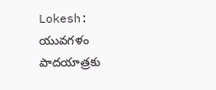Lokesh: యువగళం పాదయాత్రకు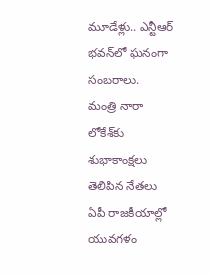మూడేళ్లు.. ఎన్టీఆర్ భవన్‌లో ఘనంగా సంబరాలు.
మంత్రి నారా లోకేశ్‌కు శుభాకాంక్షలు తెలిపిన నేతలు ఏపీ రాజకీయాల్లో యువగళం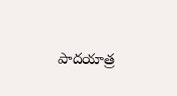పాదయాత్ర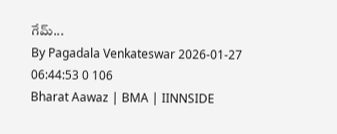గేమ్‌...
By Pagadala Venkateswar 2026-01-27 06:44:53 0 106
Bharat Aawaz | BMA | IINNSIDE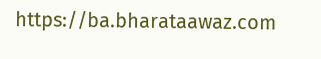https://ba.bharataawaz.com